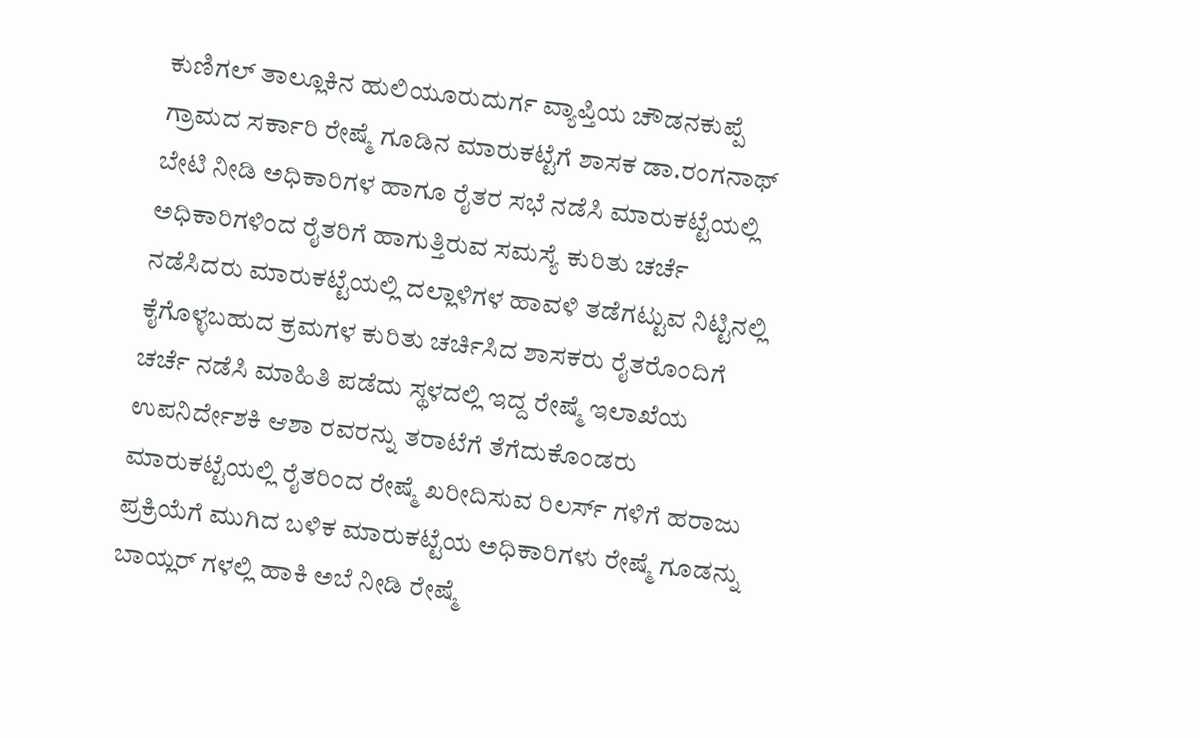ಕುಣಿಗಲ್ ತಾಲ್ಲೂಕಿನ ಹುಲಿಯೂರುದುರ್ಗ ವ್ಯಾಪ್ತಿಯ ಚೌಡನಕುಪ್ಪೆ ಗ್ರಾಮದ ಸರ್ಕಾರಿ ರೇಷ್ಮೆ ಗೂಡಿನ ಮಾರುಕಟ್ಟೆಗೆ ಶಾಸಕ ಡಾ.ರಂಗನಾಥ್ ಬೇಟಿ ನೀಡಿ ಅಧಿಕಾರಿಗಳ ಹಾಗೂ ರೈತರ ಸಭೆ ನಡೆಸಿ ಮಾರುಕಟ್ಟೆಯಲ್ಲಿ ಅಧಿಕಾರಿಗಳಿಂದ ರೈತರಿಗೆ ಹಾಗುತ್ತಿರುವ ಸಮಸ್ಯೆ ಕುರಿತು ಚರ್ಚೆ ನಡೆಸಿದರು ಮಾರುಕಟ್ಟೆಯಲ್ಲಿ ದಲ್ಲಾಳಿಗಳ ಹಾವಳಿ ತಡೆಗಟ್ಟುವ ನಿಟ್ಟಿನಲ್ಲಿ ಕೈಗೊಳ್ಳಬಹುದ ಕ್ರಮಗಳ ಕುರಿತು ಚರ್ಚಿಸಿದ ಶಾಸಕರು ರೈತರೊಂದಿಗೆ ಚರ್ಚೆ ನಡೆಸಿ ಮಾಹಿತಿ ಪಡೆದು ಸ್ಥಳದಲ್ಲಿ ಇದ್ದ ರೇಷ್ಮೆ ಇಲಾಖೆಯ ಉಪನಿರ್ದೇಶಕಿ ಆಶಾ ರವರನ್ನು ತರಾಟೆಗೆ ತೆಗೆದುಕೊಂಡರು ಮಾರುಕಟ್ಟೆಯಲ್ಲಿ ರೈತರಿಂದ ರೇಷ್ಮೆ ಖರೀದಿಸುವ ರಿಲರ್ಸ್ ಗಳಿಗೆ ಹರಾಜು ಪ್ರಕ್ರಿಯೆಗೆ ಮುಗಿದ ಬಳಿಕ ಮಾರುಕಟ್ಟೆಯ ಅಧಿಕಾರಿಗಳು ರೇಷ್ಮೆ ಗೂಡನ್ನು ಬಾಯ್ಲರ್ ಗಳಲ್ಲಿ ಹಾಕಿ ಅಬೆ ನೀಡಿ ರೇಷ್ಮೆ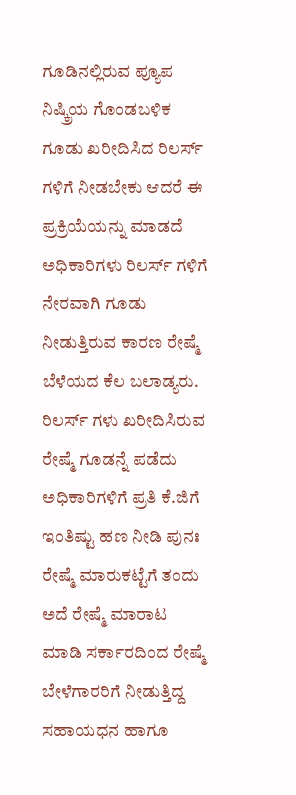ಗೂಡಿನಲ್ಲಿರುವ ಪ್ಯೂಪ ನಿಷ್ಕ್ರಿಯ ಗೊಂಡಬಳಿಕ ಗೂಡು ಖರೀದಿಸಿದ ರಿಲರ್ಸ್ ಗಳಿಗೆ ನೀಡಬೇಕು ಆದರೆ ಈ ಪ್ರಕ್ರಿಯೆಯನ್ನು ಮಾಡದೆ ಅಧಿಕಾರಿಗಳು ರಿಲರ್ಸ್ ಗಳಿಗೆ ನೇರವಾಗಿ ಗೂಡು ನೀಡುತ್ತಿರುವ ಕಾರಣ ರೇಷ್ಮೆ ಬೆಳೆಯದ ಕೆಲ ಬಲಾಡ್ಯರು.
ರಿಲರ್ಸ್ ಗಳು ಖರೀದಿಸಿರುವ ರೇಷ್ಮೆ ಗೂಡನ್ನೆ ಪಡೆದು ಅಧಿಕಾರಿಗಳಿಗೆ ಪ್ರತಿ ಕೆ.ಜಿಗೆ ಇಂತಿಷ್ಟು ಹಣ ನೀಡಿ ಪುನಃ ರೇಷ್ಮೆ ಮಾರುಕಟ್ಟೆಗೆ ತಂದು ಅದೆ ರೇಷ್ಮೆ ಮಾರಾಟ ಮಾಡಿ ಸರ್ಕಾರದಿಂದ ರೇಷ್ಮೆ ಬೇಳೆಗಾರರಿಗೆ ನೀಡುತ್ತಿದ್ದ ಸಹಾಯಧನ ಹಾಗೂ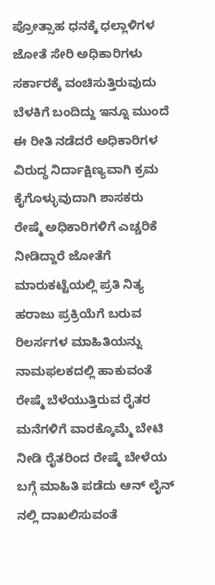ಪ್ರೋತ್ಸಾಹ ಧನಕ್ಕೆ ಧಲ್ಲಾಳಿಗಳ ಜೋತೆ ಸೇರಿ ಅಧಿಕಾರಿಗಳು ಸರ್ಕಾರಕ್ಕೆ ವಂಚಿಸುತ್ತಿರುವುದು ಬೆಳಕಿಗೆ ಬಂದಿದ್ದು ಇನ್ನೂ ಮುಂದೆ ಈ ರೀತಿ ನಡೆದರೆ ಅಧಿಕಾರಿಗಳ ವಿರುದ್ಧ ನಿರ್ದಾಕ್ಷಿಣ್ಯವಾಗಿ ಕ್ರಮ ಕೈಗೊಳ್ಳುವುದಾಗಿ ಶಾಸಕರು ರೇಷ್ಮೆ ಅಧಿಕಾರಿಗಳಿಗೆ ಎಚ್ಚರಿಕೆ ನೀಡಿದ್ದಾರೆ ಜೋತೆಗೆ ಮಾರುಕಟ್ಟೆಯಲ್ಲಿ ಪ್ರತಿ ನಿತ್ಯ ಹರಾಜು ಪ್ರಕ್ರಿಯೆಗೆ ಬರುವ ರಿಲರ್ಸಗಳ ಮಾಹಿತಿಯನ್ನು ನಾಮಫಲಕದಲ್ಲಿ ಹಾಕುವಂತೆ ರೇಷ್ಮೆ ಬೆಳೆಯುತ್ತಿರುವ ರೈತರ ಮನೆಗಳಿಗೆ ವಾರಕ್ಕೊಮ್ಮೆ ಬೇಟಿ ನೀಡಿ ರೈತರಿಂದ ರೇಷ್ಮೆ ಬೇಳೆಯ ಬಗ್ಗೆ ಮಾಹಿತಿ ಪಡೆದು ಆನ್ ಲೈನ್ ನಲ್ಲಿ ದಾಖಲಿಸುವಂತೆ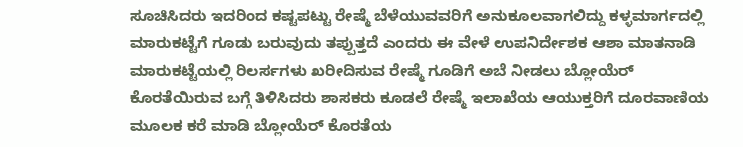ಸೂಚಿಸಿದರು ಇದರಿಂದ ಕಷ್ಟಪಟ್ಟು ರೇಷ್ಮೆ ಬೆಳೆಯುವವರಿಗೆ ಅನುಕೂಲವಾಗಲಿದ್ದು ಕಳ್ಳಮಾರ್ಗದಲ್ಲಿ ಮಾರುಕಟ್ಟೆಗೆ ಗೂಡು ಬರುವುದು ತಪ್ಪುತ್ತದೆ ಎಂದರು ಈ ವೇಳೆ ಉಪನಿರ್ದೇಶಕ ಆಶಾ ಮಾತನಾಡಿ ಮಾರುಕಟ್ಟೆಯಲ್ಲಿ ರಿಲರ್ಸಗಳು ಖರೀದಿಸುವ ರೇಷ್ಮೆ ಗೂಡಿಗೆ ಅಬೆ ನೀಡಲು ಬ್ಲೋಯೆರ್ ಕೊರತೆಯಿರುವ ಬಗ್ಗೆ ತಿಳಿಸಿದರು ಶಾಸಕರು ಕೂಡಲೆ ರೇಷ್ಮೆ ಇಲಾಖೆಯ ಆಯುಕ್ತರಿಗೆ ದೂರವಾಣಿಯ ಮೂಲಕ ಕರೆ ಮಾಡಿ ಬ್ಲೋಯೆರ್ ಕೊರತೆಯ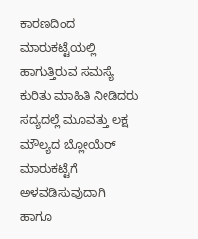ಕಾರಣದಿಂದ ಮಾರುಕಟ್ಟೆಯಲ್ಲಿ ಹಾಗುತ್ತಿರುವ ಸಮಸ್ಯೆ ಕುರಿತು ಮಾಹಿತಿ ನೀಡಿದರು ಸದ್ಯದಲ್ಲೆ ಮೂವತ್ತು ಲಕ್ಷ ಮೌಲ್ಯದ ಬ್ಲೋಯೆರ್ ಮಾರುಕಟ್ಟೆಗೆ ಅಳವಡಿಸುವುದಾಗಿ ಹಾಗೂ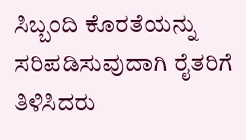ಸಿಬ್ಬಂದಿ ಕೊರತೆಯನ್ನು ಸರಿಪಡಿಸುವುದಾಗಿ ರೈತರಿಗೆ ತಿಳಿಸಿದರು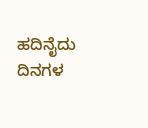ಹದಿನೈದು ದಿನಗಳ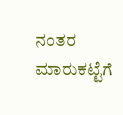ನಂತರ ಮಾರುಕಟ್ಟೆಗೆ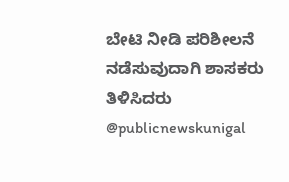ಬೇಟಿ ನೀಡಿ ಪರಿಶೀಲನೆ ನಡೆಸುವುದಾಗಿ ಶಾಸಕರು ತಿಳಿಸಿದರು @publicnewskunigal